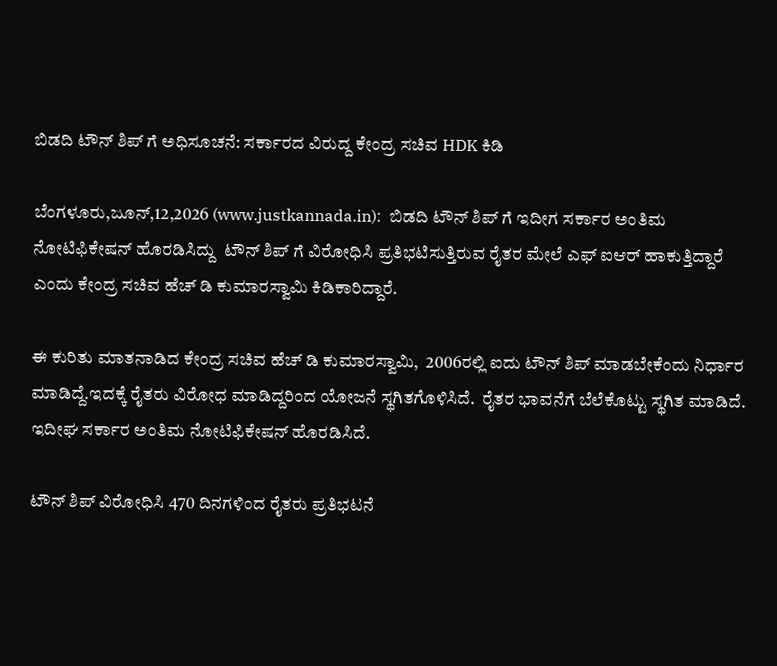ಬಿಡದಿ ಟೌನ್ ಶಿಪ್ ಗೆ ಅಧಿಸೂಚನೆ: ಸರ್ಕಾರದ ವಿರುದ್ದ ಕೇಂದ್ರ ಸಚಿವ HDK ಕಿಡಿ

ಬೆಂಗಳೂರು,ಜೂನ್,12,2026 (www.justkannada.in):  ಬಿಡದಿ ಟೌನ್ ಶಿಪ್ ಗೆ ಇದೀಗ ಸರ್ಕಾರ ಅಂತಿಮ ನೋಟಿಫಿಕೇಷನ್ ಹೊರಡಿಸಿದ್ದು  ಟೌನ್ ಶಿಪ್ ಗೆ ವಿರೋಧಿಸಿ ಪ್ರತಿಭಟಿಸುತ್ತಿರುವ ರೈತರ ಮೇಲೆ ಎಫ್ ಐಆರ್ ಹಾಕುತ್ತಿದ್ದಾರೆ ಎಂದು ಕೇಂದ್ರ ಸಚಿವ ಹೆಚ್ ಡಿ ಕುಮಾರಸ್ವಾಮಿ ಕಿಡಿಕಾರಿದ್ದಾರೆ.

ಈ ಕುರಿತು ಮಾತನಾಡಿದ ಕೇಂದ್ರ ಸಚಿವ ಹೆಚ್ ಡಿ ಕುಮಾರಸ್ವಾಮಿ,  2006ರಲ್ಲಿ ಐದು ಟೌನ್ ಶಿಪ್ ಮಾಡಬೇಕೆಂದು ನಿರ್ಧಾರ ಮಾಡಿದ್ದೆ.ಇದಕ್ಕೆ ರೈತರು ವಿರೋಧ ಮಾಡಿದ್ದರಿಂದ ಯೋಜನೆ ಸ್ಥಗಿತಗೊಳಿಸಿದೆ.  ರೈತರ ಭಾವನೆಗೆ ಬೆಲೆಕೊಟ್ಟು ಸ್ಥಗಿತ ಮಾಡಿದೆ.  ಇದೀಘ ಸರ್ಕಾರ ಅಂತಿಮ ನೋಟಿಫಿಕೇಷನ್ ಹೊರಡಿಸಿದೆ.

ಟೌನ್ ಶಿಪ್ ವಿರೋಧಿಸಿ 470 ದಿನಗಳಿಂದ ರೈತರು ಪ್ರತಿಭಟನೆ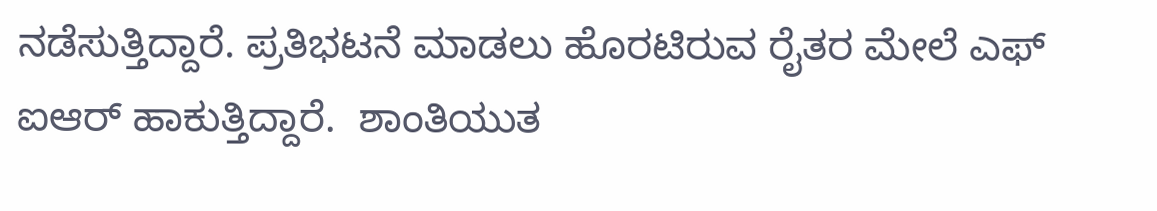ನಡೆಸುತ್ತಿದ್ದಾರೆ. ಪ್ರತಿಭಟನೆ ಮಾಡಲು ಹೊರಟಿರುವ ರೈತರ ಮೇಲೆ ಎಫ್ ಐಆರ್ ಹಾಕುತ್ತಿದ್ದಾರೆ.  ಶಾಂತಿಯುತ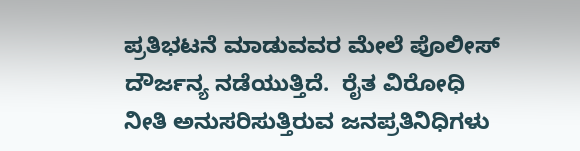ಪ್ರತಿಭಟನೆ ಮಾಡುವವರ ಮೇಲೆ ಪೊಲೀಸ್ ದೌರ್ಜನ್ಯ ನಡೆಯುತ್ತಿದೆ.  ರೈತ ವಿರೋಧಿ ನೀತಿ ಅನುಸರಿಸುತ್ತಿರುವ ಜನಪ್ರತಿನಿಧಿಗಳು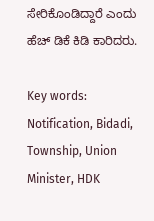ಸೇರಿಕೊಂಡಿದ್ದಾರೆ ಎಂದು  ಹೆಚ್ ಡಿಕೆ ಕಿಡಿ ಕಾರಿದರು.

Key words: Notification, Bidadi, Township, Union Minister, HDK